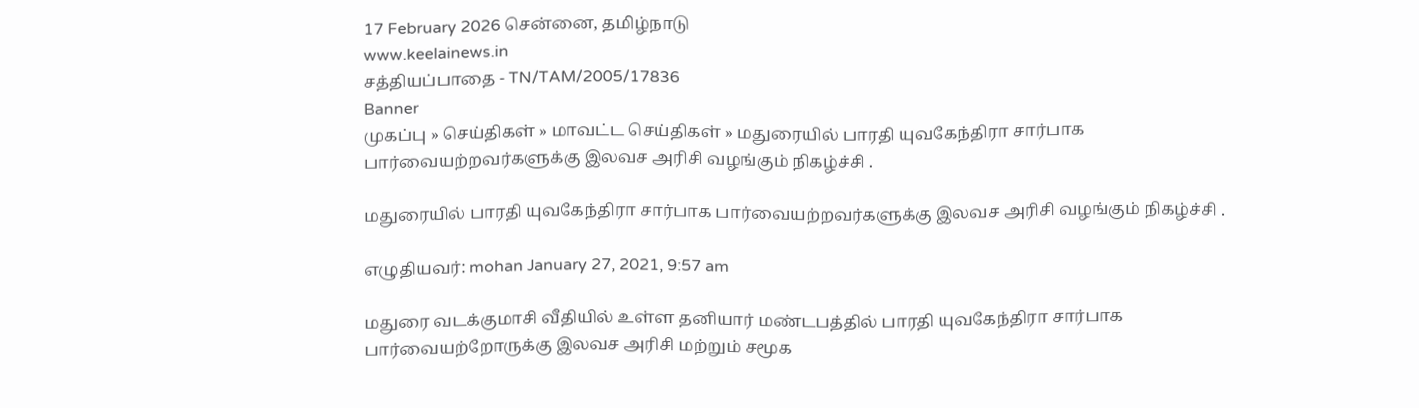17 February 2026 சென்னை, தமிழ்நாடு
www.keelainews.in
சத்தியப்பாதை - TN/TAM/2005/17836
Banner
முகப்பு » செய்திகள் » மாவட்ட செய்திகள் » மதுரையில் பாரதி யுவகேந்திரா சார்பாக பார்வையற்றவர்களுக்கு இலவச அரிசி வழங்கும் நிகழ்ச்சி .

மதுரையில் பாரதி யுவகேந்திரா சார்பாக பார்வையற்றவர்களுக்கு இலவச அரிசி வழங்கும் நிகழ்ச்சி .

எழுதியவர்: mohan January 27, 2021, 9:57 am

மதுரை வடக்குமாசி வீதியில் உள்ள தனியார் மண்டபத்தில் பாரதி யுவகேந்திரா சார்பாக பார்வையற்றோருக்கு இலவச அரிசி மற்றும் சமூக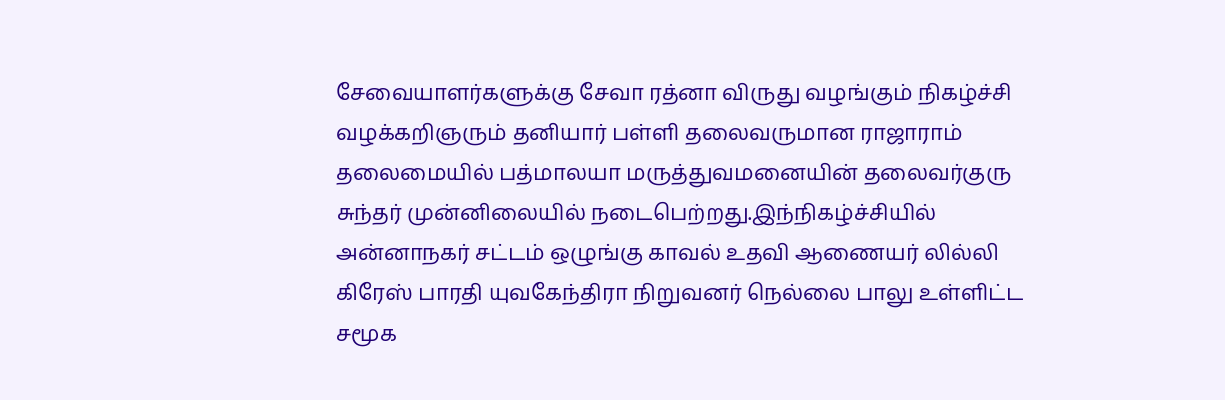சேவையாளர்களுக்கு சேவா ரத்னா விருது வழங்கும் நிகழ்ச்சி வழக்கறிஞரும் தனியார் பள்ளி தலைவருமான ராஜாராம் தலைமையில் பத்மாலயா மருத்துவமனையின் தலைவர்குரு சுந்தர் முன்னிலையில் நடைபெற்றது.இந்நிகழ்ச்சியில் அன்னாநகர் சட்டம் ஒழுங்கு காவல் உதவி ஆணையர் லில்லி கிரேஸ் பாரதி யுவகேந்திரா நிறுவனர் நெல்லை பாலு உள்ளிட்ட சமூக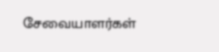சேவையாளர்கள்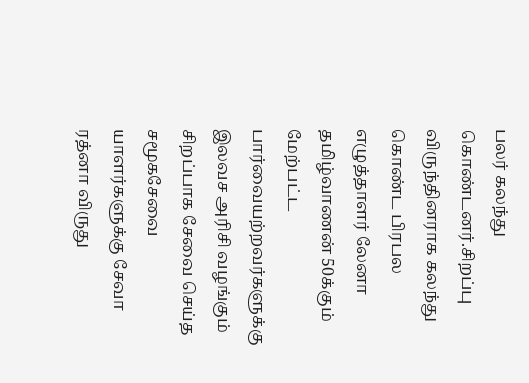பலர் கலந்து கொண்டனர்.சிறப்பு விருந்தினராக கலந்து கொண்ட பிரபல எழுத்தாளர் லேனா தமிழ்வாணன் 50க்கும் மேற்பட்ட பார்வையற்றவர்களுக்கு இலவச அரிசி வழங்கும் சிறப்பாக சேவை செய்த சமூகசேவை யாளர்களுக்கு சேவா ரத்னா விருது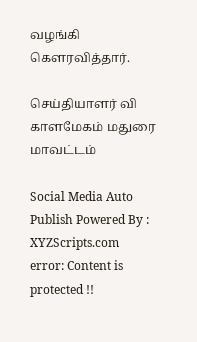வழங்கி கௌரவித்தார்.

செய்தியாளர் வி காளமேகம் மதுரை மாவட்டம்

Social Media Auto Publish Powered By : XYZScripts.com
error: Content is protected !!